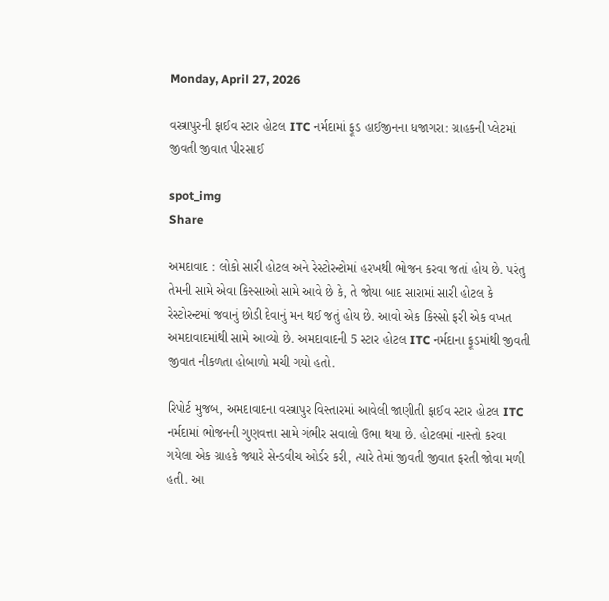Monday, April 27, 2026

વસ્ત્રાપુરની ફાઈવ સ્ટાર હોટલ ITC નર્મદામાં ફૂડ હાઈજીનના ધજાગરા: ગ્રાહકની પ્લેટમાં જીવતી જીવાત પીરસાઈ

spot_img
Share

અમદાવાદ : લોકો સારી હોટલ અને રેસ્ટોરન્ટોમાં હરખથી ભોજન કરવા જતાં હોય છે. પરંતુ તેમની સામે એવા કિસ્સાઓ સામે આવે છે કે, તે જોયા બાદ સારામાં સારી હોટલ કે રેસ્ટોરન્ટમાં જવાનું છોડી દેવાનું મન થઈ જતું હોય છે. આવો એક કિસ્સો ફરી એક વખત અમદાવાદમાંથી સામે આવ્યો છે. અમદાવાદની 5 સ્ટાર હોટલ ITC નર્મદાના ફૂડમાંથી જીવતી જીવાત નીકળતા હોબાળો મચી ગયો હતો.

રિપોર્ટ મુજબ, અમદાવાદના વસ્ત્રાપુર વિસ્તારમાં આવેલી જાણીતી ફાઈવ સ્ટાર હોટલ ITC નર્મદામાં ભોજનની ગુણવત્તા સામે ગંભીર સવાલો ઉભા થયા છે. હોટલમાં નાસ્તો કરવા ગયેલા એક ગ્રાહકે જ્યારે સેન્ડવીચ ઓર્ડર કરી, ત્યારે તેમાં જીવતી જીવાત ફરતી જોવા મળી હતી. આ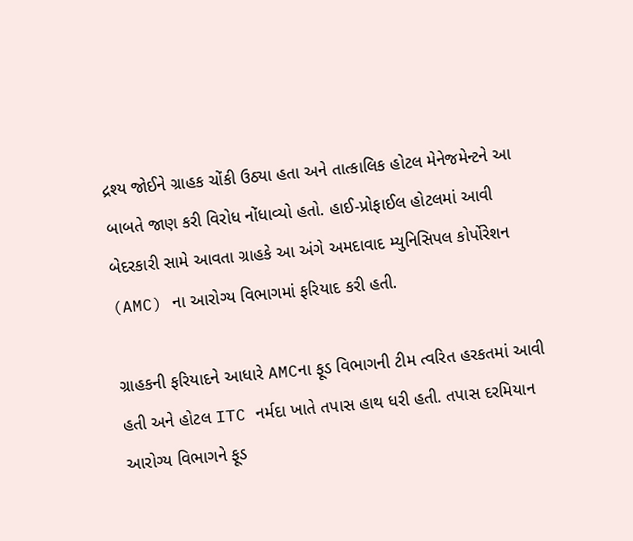દ્રશ્ય જોઈને ગ્રાહક ચોંકી ઉઠ્યા હતા અને તાત્કાલિક હોટલ મેનેજમેન્ટને આ બાબતે જાણ કરી વિરોધ નોંધાવ્યો હતો. હાઈ-પ્રોફાઈલ હોટલમાં આવી બેદરકારી સામે આવતા ગ્રાહકે આ અંગે અમદાવાદ મ્યુનિસિપલ કોર્પોરેશન (AMC) ના આરોગ્ય વિભાગમાં ફરિયાદ કરી હતી.

ગ્રાહકની ફરિયાદને આધારે AMCના ફૂડ વિભાગની ટીમ ત્વરિત હરકતમાં આવી હતી અને હોટલ ITC નર્મદા ખાતે તપાસ હાથ ધરી હતી. તપાસ દરમિયાન આરોગ્ય વિભાગને ફૂડ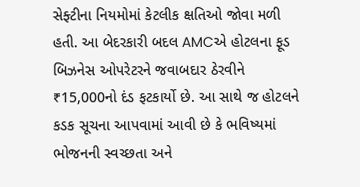સેફ્ટીના નિયમોમાં કેટલીક ક્ષતિઓ જોવા મળી હતી. આ બેદરકારી બદલ AMCએ હોટલના ફૂડ બિઝનેસ ઓપરેટરને જવાબદાર ઠેરવીને ₹15,000નો દંડ ફટકાર્યો છે. આ સાથે જ હોટલને કડક સૂચના આપવામાં આવી છે કે ભવિષ્યમાં ભોજનની સ્વચ્છતા અને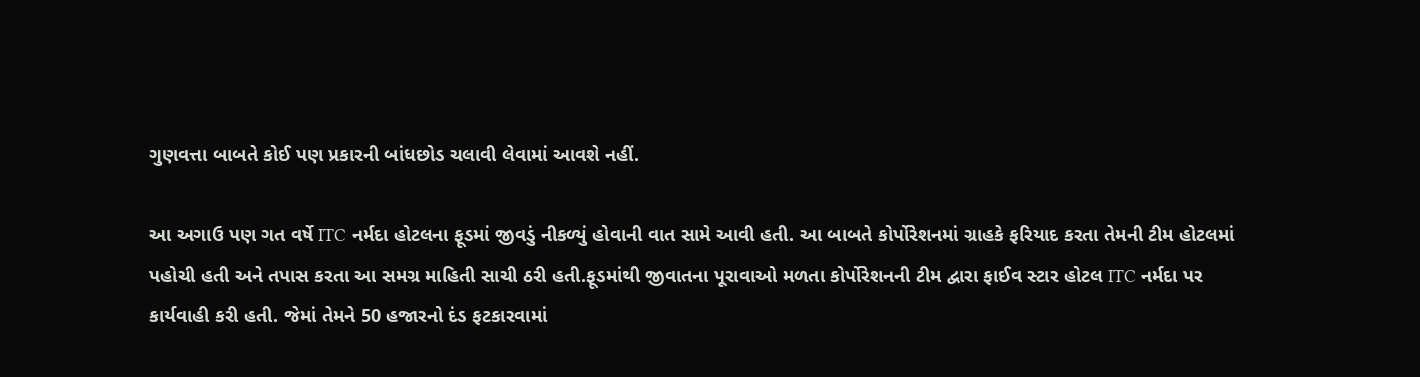ગુણવત્તા બાબતે કોઈ પણ પ્રકારની બાંધછોડ ચલાવી લેવામાં આવશે નહીં.

આ અગાઉ પણ ગત વર્ષે ITC નર્મદા હોટલના ફૂડમાં જીવડું નીકળ્યું હોવાની વાત સામે આવી હતી. આ બાબતે કોર્પોરેશનમાં ગ્રાહકે ફરિયાદ કરતા તેમની ટીમ હોટલમાં પહોચી હતી અને તપાસ કરતા આ સમગ્ર માહિતી સાચી ઠરી હતી.ફૂડમાંથી જીવાતના પૂરાવાઓ મળતા કોર્પોરેશનની ટીમ દ્વારા ફાઈવ સ્ટાર હોટલ ITC નર્મદા પર કાર્યવાહી કરી હતી. જેમાં તેમને 50 હજારનો દંડ ફટકારવામાં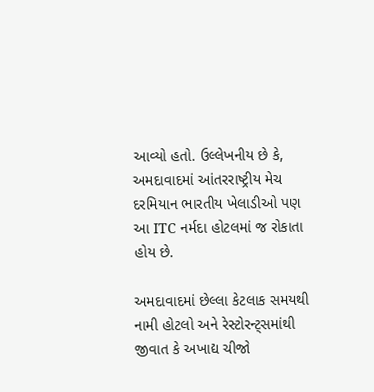આવ્યો હતો. ઉલ્લેખનીય છે કે, અમદાવાદમાં આંતરરાષ્ટ્રીય મેચ દરમિયાન ભારતીય ખેલાડીઓ પણ આ ITC નર્મદા હોટલમાં જ રોકાતા હોય છે.

અમદાવાદમાં છેલ્લા કેટલાક સમયથી નામી હોટલો અને રેસ્ટોરન્ટ્સમાંથી જીવાત કે અખાદ્ય ચીજો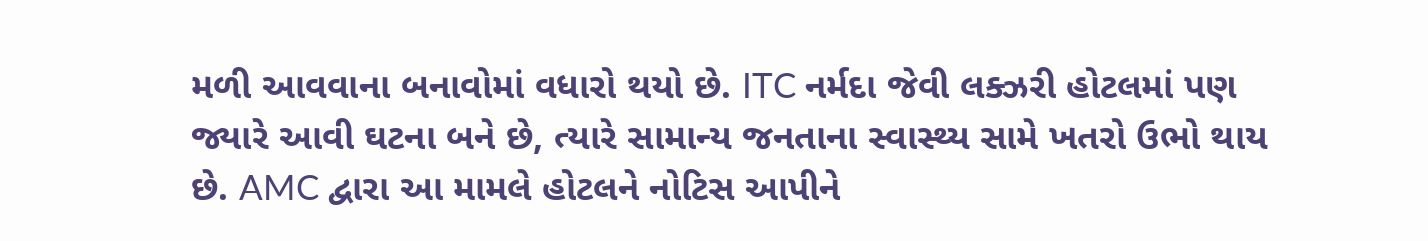મળી આવવાના બનાવોમાં વધારો થયો છે. ITC નર્મદા જેવી લક્ઝરી હોટલમાં પણ જ્યારે આવી ઘટના બને છે, ત્યારે સામાન્ય જનતાના સ્વાસ્થ્ય સામે ખતરો ઉભો થાય છે. AMC દ્વારા આ મામલે હોટલને નોટિસ આપીને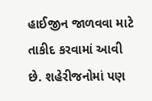હાઈજીન જાળવવા માટે તાકીદ કરવામાં આવી છે. શહેરીજનોમાં પણ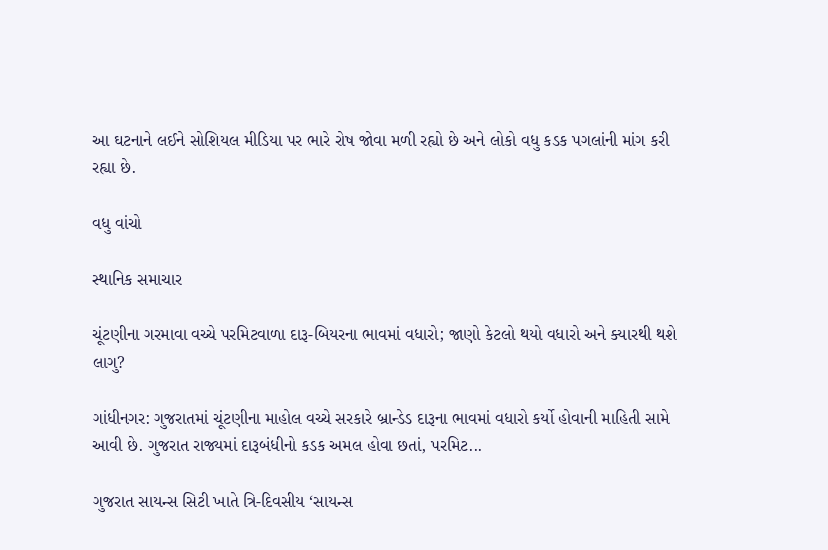આ ઘટનાને લઈને સોશિયલ મીડિયા પર ભારે રોષ જોવા મળી રહ્યો છે અને લોકો વધુ કડક પગલાંની માંગ કરી રહ્યા છે.

વધુ વાંચો

સ્થાનિક સમાચાર

ચૂંટણીના ગરમાવા વચ્ચે પરમિટવાળા દારૂ-બિયરના ભાવમાં વધારો; જાણો કેટલો થયો વધારો અને ક્યારથી થશે લાગુ?

ગાંધીનગર: ગુજરાતમાં ચૂંટણીના માહોલ વચ્ચે સરકારે બ્રાન્ડેડ દારૂના ભાવમાં વધારો કર્યો હોવાની માહિતી સામે આવી છે. ગુજરાત રાજ્યમાં દારૂબંધીનો કડક અમલ હોવા છતાં, પરમિટ...

ગુજરાત સાયન્સ સિટી ખાતે ત્રિ-દિવસીય ‘સાયન્સ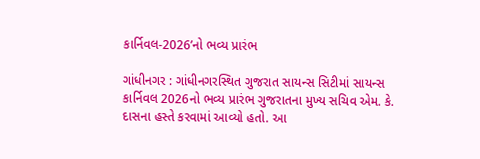કાર્નિવલ-2026’નો ભવ્ય પ્રારંભ

ગાંધીનગર : ગાંધીનગરસ્થિત ગુજરાત સાયન્સ સિટીમાં સાયન્સ કાર્નિવલ 2026નો ભવ્ય પ્રારંભ ગુજરાતના મુખ્ય સચિવ એમ. કે. દાસના હસ્તે કરવામાં આવ્યો હતો. આ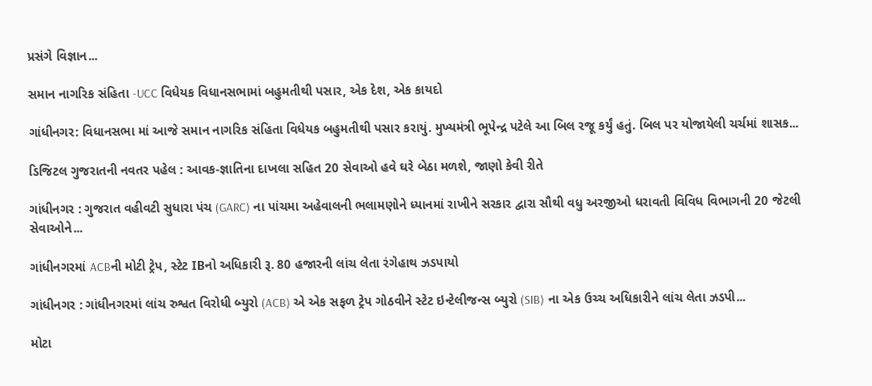પ્રસંગે વિજ્ઞાન...

સમાન નાગરિક સંહિતા -UCC વિધેયક વિધાનસભામાં બહુમતીથી પસાર, એક દેશ, એક કાયદો

ગાંધીનગર: વિધાનસભા માં આજે સમાન નાગરિક સંહિતા વિધેયક બહુમતીથી પસાર કરાયું. મુખ્યમંત્રી ભૂપેન્દ્ર પટેલે આ બિલ રજૂ કર્યું હતું. બિલ પર યોજાયેલી ચર્ચમાં શાસક...

ડિજિટલ ગુજરાતની નવતર પહેલ : આવક-જ્ઞાતિના દાખલા સહિત 20 સેવાઓ હવે ઘરે બેઠા મળશે, જાણો કેવી રીતે

ગાંધીનગર : ગુજરાત વહીવટી સુધારા પંચ (GARC) ના પાંચમા અહેવાલની ભલામણોને ધ્યાનમાં રાખીને સરકાર દ્વારા સૌથી વધુ અરજીઓ ધરાવતી વિવિધ વિભાગની 20 જેટલી સેવાઓને...

ગાંધીનગરમાં ACBની મોટી ટ્રેપ, સ્ટેટ IBનો અધિકારી રૂ. 80 હજારની લાંચ લેતા રંગેહાથ ઝડપાયો

ગાંધીનગર : ગાંધીનગરમાં લાંચ રુશ્વત વિરોધી બ્યુરો (ACB) એ એક સફળ ટ્રેપ ગોઠવીને સ્ટેટ ઇન્ટેલીજન્સ બ્યુરો (SIB) ના એક ઉચ્ચ અધિકારીને લાંચ લેતા ઝડપી...

મોટા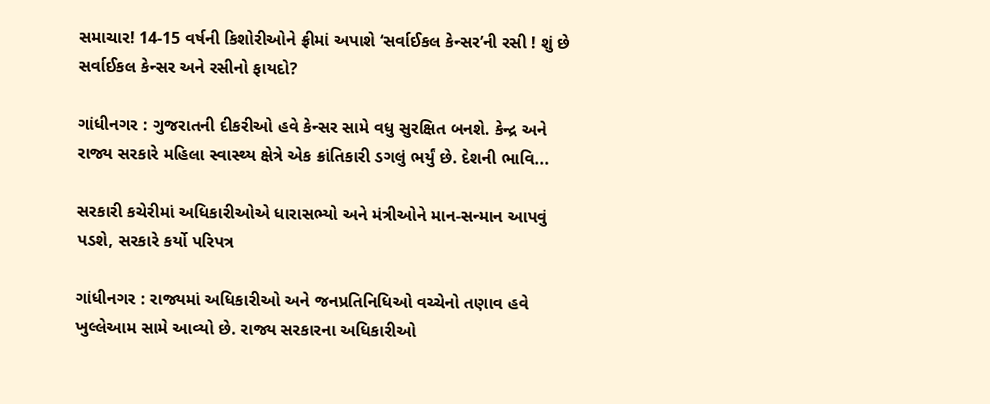સમાચાર! 14-15 વર્ષની કિશોરીઓને ફ્રીમાં અપાશે ‘સર્વાઈકલ કેન્સર’ની રસી ! શું છે સર્વાઈકલ કેન્સર અને રસીનો ફાયદો?

ગાંધીનગર : ગુજરાતની દીકરીઓ હવે કેન્સર સામે વધુ સુરક્ષિત બનશે. કેન્દ્ર અને રાજ્ય સરકારે મહિલા સ્વાસ્થ્ય ક્ષેત્રે એક ક્રાંતિકારી ડગલું ભર્યું છે. દેશની ભાવિ...

સરકારી કચેરીમાં અધિકારીઓએ ધારાસભ્યો અને મંત્રીઓને માન-સન્માન આપવું પડશે, સરકારે કર્યો પરિપત્ર

ગાંધીનગર : રાજ્યમાં અધિકારીઓ અને જનપ્રતિનિધિઓ વચ્ચેનો તણાવ હવે ખુલ્લેઆમ સામે આવ્યો છે. રાજ્ય સરકારના અધિકારીઓ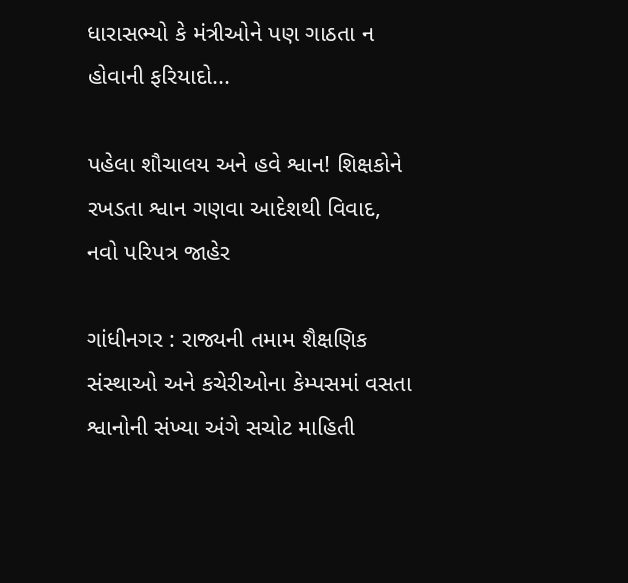ધારાસભ્યો કે મંત્રીઓને પણ ગાઠતા ન હોવાની ફરિયાદો...

પહેલા શૌચાલય અને હવે શ્વાન! શિક્ષકોને રખડતા શ્વાન ગણવા આદેશથી વિવાદ, નવો પરિપત્ર જાહેર

ગાંધીનગર : રાજ્યની તમામ શૈક્ષણિક સંસ્થાઓ અને કચેરીઓના કેમ્પસમાં વસતા શ્વાનોની સંખ્યા અંગે સચોટ માહિતી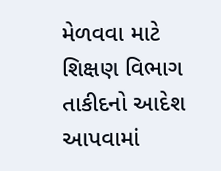મેળવવા માટે શિક્ષણ વિભાગ તાકીદનો આદેશ આપવામાં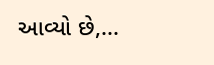આવ્યો છે,...